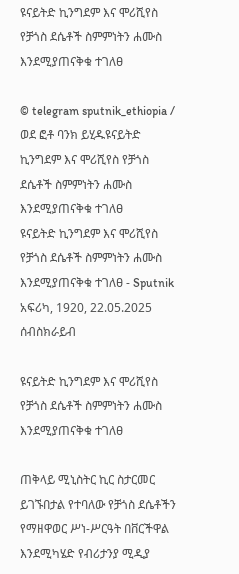ዩናይትድ ኪንግደም እና ሞሪሺየስ የቻጎስ ደሴቶች ስምምነትን ሐሙስ እንደሚያጠናቅቁ ተገለፀ

© telegram sputnik_ethiopia / ወደ ፎቶ ባንክ ይሂዱዩናይትድ ኪንግደም እና ሞሪሺየስ የቻጎስ ደሴቶች ስምምነትን ሐሙስ እንደሚያጠናቅቁ ተገለፀ
ዩናይትድ ኪንግደም እና ሞሪሺየስ የቻጎስ ደሴቶች ስምምነትን ሐሙስ እንደሚያጠናቅቁ ተገለፀ - Sputnik አፍሪካ, 1920, 22.05.2025
ሰብስክራይብ

ዩናይትድ ኪንግደም እና ሞሪሺየስ የቻጎስ ደሴቶች ስምምነትን ሐሙስ እንደሚያጠናቅቁ ተገለፀ

ጠቅላይ ሚኒስትር ኪር ስታርመር ይገኙበታል የተባለው የቻጎስ ደሴቶችን የማዘዋወር ሥነ-ሥርዓት በቨርችዋል እንደሚካሄድ የብሪታንያ ሚዲያ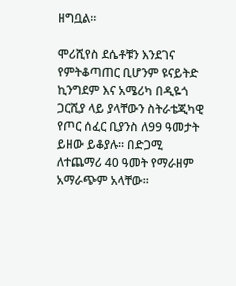ዘግቧል።

ሞሪሺየስ ደሴቶቹን እንደገና የምትቆጣጠር ቢሆንም ዩናይትድ ኪንግደም እና አሜሪካ በዲዬጎ ጋርሺያ ላይ ያላቸውን ስትራቴጂካዊ የጦር ሰፈር ቢያንስ ለ99 ዓመታት ይዘው ይቆያሉ። በድጋሚ ለተጨማሪ 40 ዓመት የማራዘም አማራጭም አላቸው።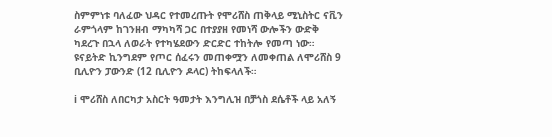ስምምነቱ ባለፈው ህዳር የተመረጡት የሞሪሸስ ጠቅላይ ሚኒስትር ናቪን ራምጎላም ከገንዘብ ማካካሻ ጋር በተያያዘ የመነሻ ውሎችን ውድቅ ካደረጉ በኋላ ለወራት የተካሄደውን ድርድር ተከትሎ የመጣ ነው። ዩናይትድ ኪንግደም የጦር ሰፈሩን መጠቀሟን ለመቀጠል ለሞሪሸስ 9 ቢሊዮን ፓውንድ (12 ቢሊዮን ዶላር) ትከፍላለች።

ℹ ሞሪሸስ ለበርካታ አስርት ዓመታት እንግሊዝ በቻጎስ ደሴቶች ላይ አለኝ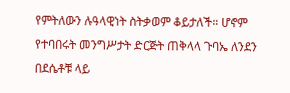የምትለውን ሉዓላዊነት ስትቃወም ቆይታለች። ሆኖም የተባበሩት መንግሥታት ድርጅት ጠቅላላ ጉባኤ ለንደን በደሴቶቹ ላይ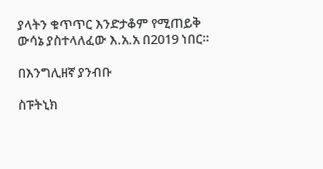ያላትን ቁጥጥር እንድታቆም የሚጠይቅ ውሳኔ ያስተላለፈው እ.አ.አ በ2019 ነበር።

በእንግሊዘኛ ያንብቡ

ስፑትኒክ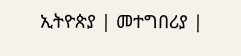ኢትዮጵያ | መተግበሪያ |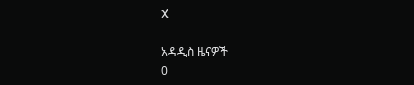X

አዳዲስ ዜናዎች
0